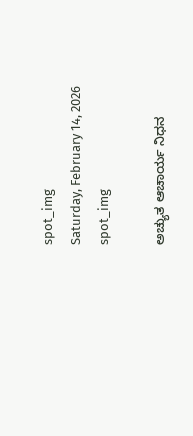spot_img
Saturday, February 14, 2026
spot_img

ಅಚ್ಯುತ ಆಚಾರ್ಯ ನಿಧನ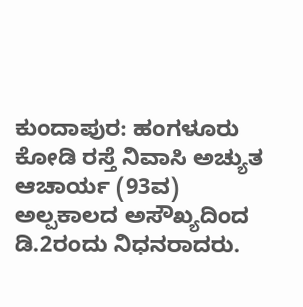ಕುಂದಾಪುರ: ಹಂಗಳೂರು ಕೋಡಿ ರಸ್ತೆ ನಿವಾಸಿ ಅಚ್ಯುತ ಆಚಾರ್ಯ (93ವ) ಅಲ್ಪಕಾಲದ ಅಸೌಖ್ಯದಿಂದ ಡಿ.2ರಂದು ನಿಧನರಾದರು.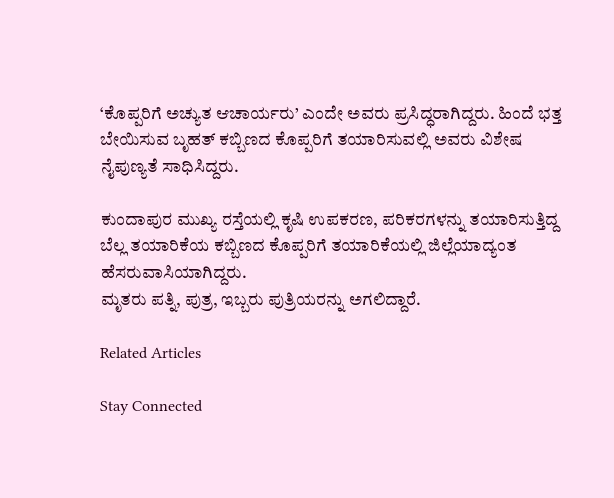‘ಕೊಪ್ಪರಿಗೆ ಅಚ್ಯುತ ಆಚಾರ್ಯರು’ ಎಂದೇ ಅವರು ಪ್ರಸಿದ್ಧರಾಗಿದ್ದರು. ಹಿಂದೆ ಭತ್ತ ಬೇಯಿಸುವ ಬೃಹತ್ ಕಬ್ಬಿಣದ ಕೊಪ್ಪರಿಗೆ ತಯಾರಿಸುವಲ್ಲಿ ಅವರು ವಿಶೇಷ ನೈಪುಣ್ಯತೆ ಸಾಧಿಸಿದ್ದರು.

ಕುಂದಾಪುರ ಮುಖ್ಯ ರಸ್ತೆಯಲ್ಲಿ ಕೃಷಿ ಉಪಕರಣ, ಪರಿಕರಗಳನ್ನು ತಯಾರಿಸುತ್ತಿದ್ದ ಬೆಲ್ಲ ತಯಾರಿಕೆಯ ಕಬ್ಬಿಣದ ಕೊಪ್ಪರಿಗೆ ತಯಾರಿಕೆಯಲ್ಲಿ ಜಿಲ್ಲೆಯಾದ್ಯಂತ ಹೆಸರುವಾಸಿಯಾಗಿದ್ದರು.
ಮೃತರು ಪತ್ನಿ, ಪುತ್ರ, ಇಬ್ಬರು ಪುತ್ರಿಯರನ್ನು ಅಗಲಿದ್ದಾರೆ.

Related Articles

Stay Connected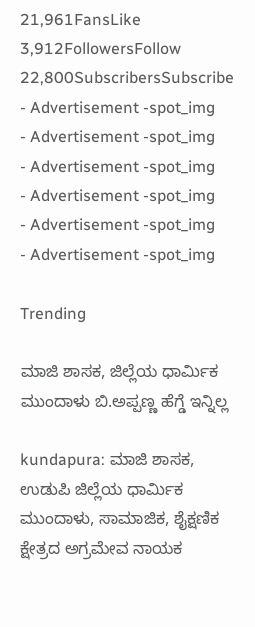21,961FansLike
3,912FollowersFollow
22,800SubscribersSubscribe
- Advertisement -spot_img
- Advertisement -spot_img
- Advertisement -spot_img
- Advertisement -spot_img
- Advertisement -spot_img
- Advertisement -spot_img

Trending

ಮಾಜಿ ಶಾಸಕ, ಜಿಲ್ಲೆಯ ಧಾರ್ಮಿಕ ಮುಂದಾಳು ಬಿ.ಅಪ್ಪಣ್ಣ ಹೆಗ್ಡೆ ಇನ್ನಿಲ್ಲ

kundapura: ಮಾಜಿ ಶಾಸಕ, ಉಡುಪಿ ಜಿಲ್ಲೆಯ ಧಾರ್ಮಿಕ ಮುಂದಾಳು, ಸಾಮಾಜಿಕ, ಶೈಕ್ಷಣಿಕ ಕ್ಷೇತ್ರದ ಅಗ್ರಮೇವ ನಾಯಕ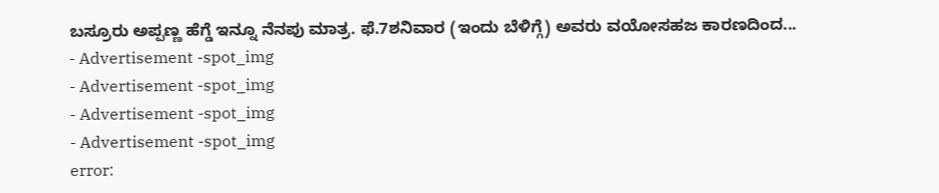ಬಸ್ರೂರು ಅಪ್ಪಣ್ಣ ಹೆಗ್ಡೆ ಇನ್ನೂ ನೆನಪು ಮಾತ್ರ. ಫೆ.7ಶನಿವಾರ (ಇಂದು ಬೆಳಿಗ್ಗೆ) ಅವರು ವಯೋಸಹಜ ಕಾರಣದಿಂದ...
- Advertisement -spot_img
- Advertisement -spot_img
- Advertisement -spot_img
- Advertisement -spot_img
error: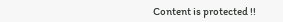Content is protected !!